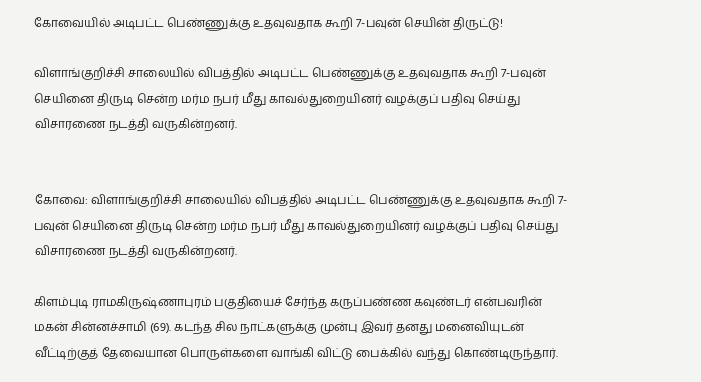கோவையில் அடிபட்ட பெண்ணுக்கு உதவுவதாக கூறி 7-பவுன் செயின் திருட்டு!

விளாங்குறிச்சி சாலையில் விபத்தில் அடிபட்ட பெண்ணுக்கு உதவுவதாக கூறி 7-பவுன் செயினை திருடி சென்ற மர்ம நபர் மீது காவல்துறையினர் வழக்குப் பதிவு செய்து விசாரணை நடத்தி வருகின்றனர்.


கோவை: விளாங்குறிச்சி சாலையில் விபத்தில் அடிபட்ட பெண்ணுக்கு உதவுவதாக கூறி 7-பவுன் செயினை திருடி சென்ற மர்ம நபர் மீது காவல்துறையினர் வழக்குப் பதிவு செய்து விசாரணை நடத்தி வருகின்றனர்.

கிளம்புடி ராமகிருஷ்ணாபுரம் பகுதியைச் சேர்ந்த கருப்பண்ண கவுண்டர் என்பவரின் மகன் சின்னச்சாமி (69). கடந்த சில நாட்களுக்கு முன்பு இவர் தனது மனைவியுடன் வீட்டிற்குத் தேவையான பொருள்களை வாங்கி விட்டு பைக்கில் வந்து கொண்டிருந்தார்.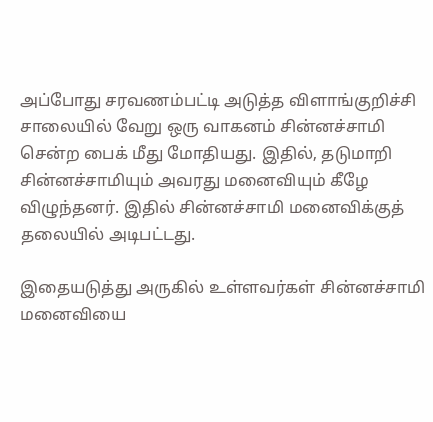அப்போது சரவணம்பட்டி அடுத்த விளாங்குறிச்சி சாலையில் வேறு ஒரு வாகனம் சின்னச்சாமி சென்ற பைக் மீது மோதியது. இதில், தடுமாறி சின்னச்சாமியும் அவரது மனைவியும் கீழே விழுந்தனர். இதில் சின்னச்சாமி மனைவிக்குத் தலையில் அடிபட்டது.

இதையடுத்து அருகில் உள்ளவர்கள் சின்னச்சாமி மனைவியை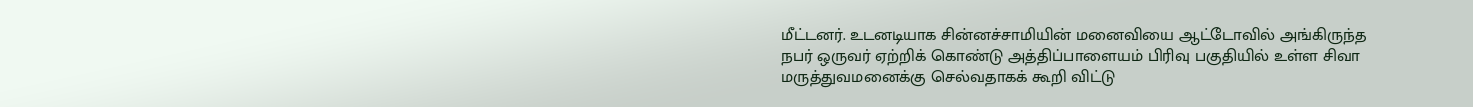மீட்டனர். உடனடியாக சின்னச்சாமியின் மனைவியை ஆட்டோவில் அங்கிருந்த நபர் ஒருவர் ஏற்றிக் கொண்டு அத்திப்பாளையம் பிரிவு பகுதியில் உள்ள சிவா மருத்துவமனைக்கு செல்வதாகக் கூறி விட்டு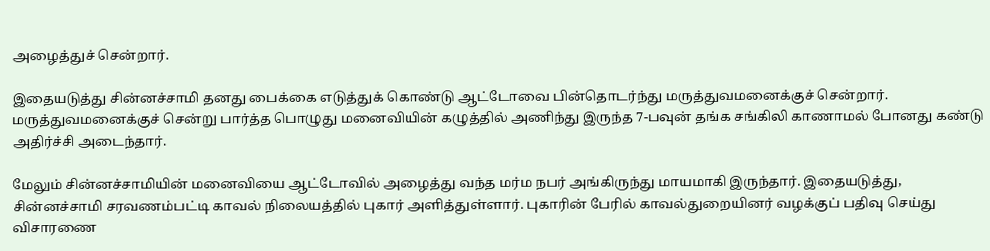அழைத்துச் சென்றார்.

இதையடுத்து சின்னச்சாமி தனது பைக்கை எடுத்துக் கொண்டு ஆட்டோவை பின்தொடர்ந்து மருத்துவமனைக்குச் சென்றார். மருத்துவமனைக்குச் சென்று பார்த்த பொழுது மனைவியின் கழுத்தில் அணிந்து இருந்த 7-பவுன் தங்க சங்கிலி காணாமல் போனது கண்டு அதிர்ச்சி அடைந்தார்.

மேலும் சின்னச்சாமியின் மனைவியை ஆட்டோவில் அழைத்து வந்த மர்ம நபர் அங்கிருந்து மாயமாகி இருந்தார். இதையடுத்து, சின்னச்சாமி சரவணம்பட்டி காவல் நிலையத்தில் புகார் அளித்துள்ளார். புகாரின் பேரில் காவல்துறையினர் வழக்குப் பதிவு செய்து விசாரணை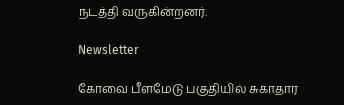நடத்தி வருகின்றனர்.

Newsletter

கோவை பீளமேடு பகுதியில் சுகாதார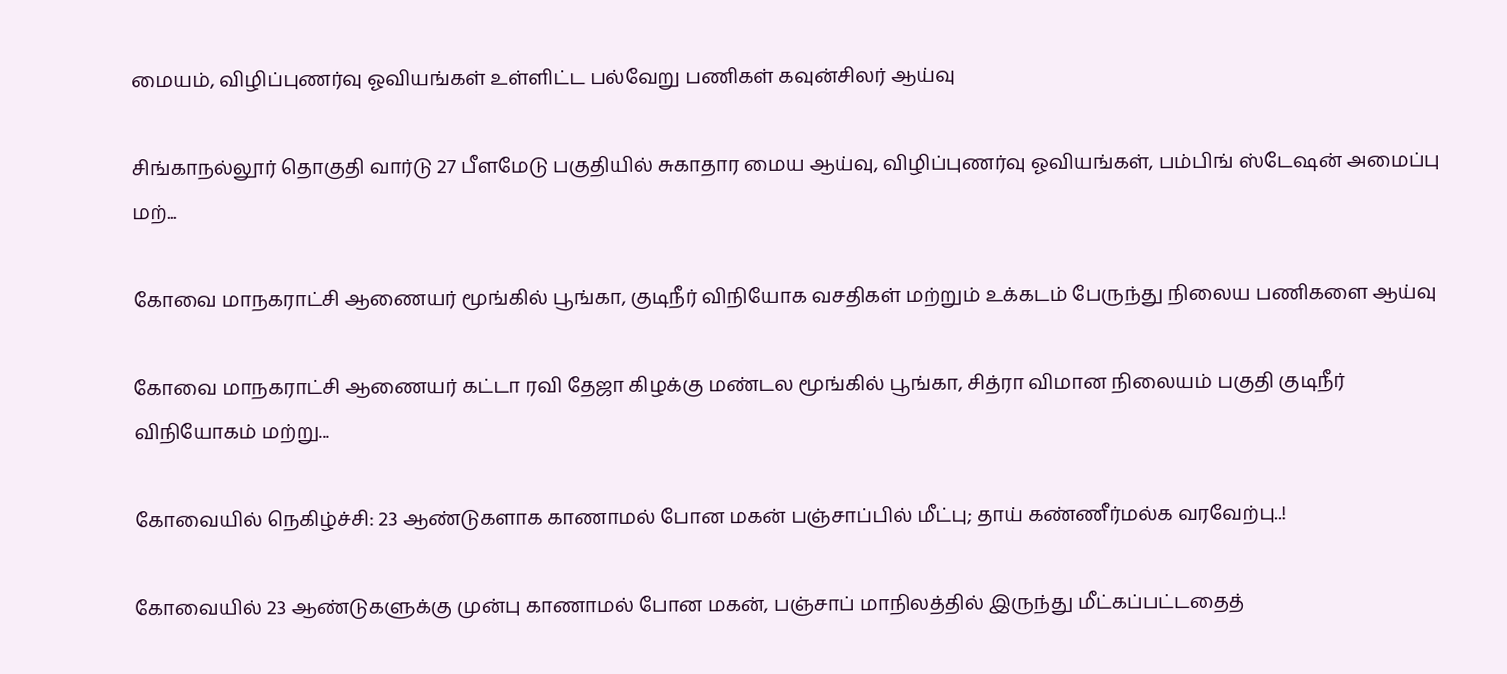மையம், விழிப்புணர்வு ஓவியங்கள் உள்ளிட்ட பல்வேறு பணிகள் கவுன்சிலர் ஆய்வு

சிங்காநல்லூர் தொகுதி வார்டு 27 பீளமேடு பகுதியில் சுகாதார மைய ஆய்வு, விழிப்புணர்வு ஓவியங்கள், பம்பிங் ஸ்டேஷன் அமைப்பு மற்...

கோவை மாநகராட்சி ஆணையர் மூங்கில் பூங்கா, குடிநீர் விநியோக வசதிகள் மற்றும் உக்கடம் பேருந்து நிலைய பணிகளை ஆய்வு

கோவை மாநகராட்சி ஆணையர் கட்டா ரவி தேஜா கிழக்கு மண்டல மூங்கில் பூங்கா, சித்ரா விமான நிலையம் பகுதி குடிநீர் விநியோகம் மற்று...

கோவையில் நெகிழ்ச்சி: 23 ஆண்டுகளாக காணாமல் போன மகன் பஞ்சாப்பில் மீட்பு; தாய் கண்ணீர்மல்க வரவேற்பு..!

கோவையில் 23 ஆண்டுகளுக்கு முன்பு காணாமல் போன மகன், பஞ்சாப் மாநிலத்தில் இருந்து மீட்கப்பட்டதைத்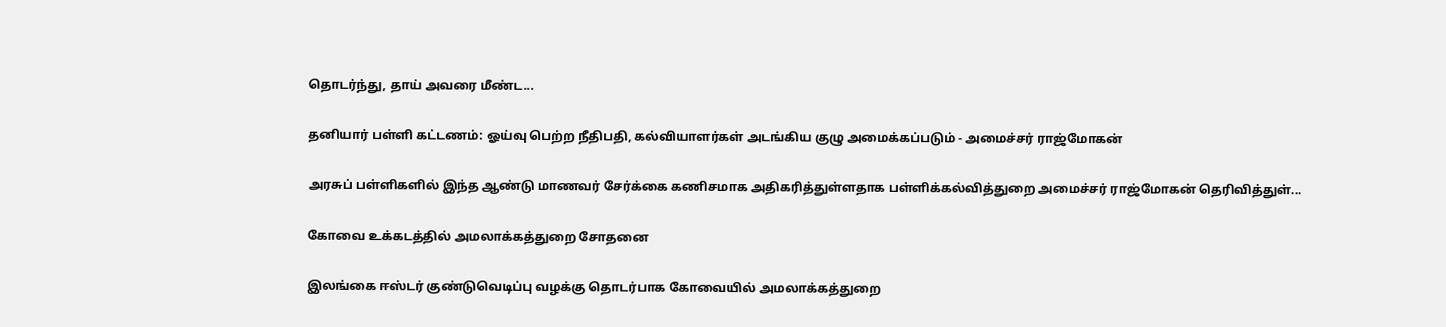தொடர்ந்து, தாய் அவரை மீண்ட...

தனியார் பள்ளி கட்டணம்: ஓய்வு பெற்ற நீதிபதி, கல்வியாளர்கள் அடங்கிய குழு அமைக்கப்படும் - அமைச்சர் ராஜ்மோகன்

அரசுப் பள்ளிகளில் இந்த ஆண்டு மாணவர் சேர்க்கை கணிசமாக அதிகரித்துள்ளதாக பள்ளிக்கல்வித்துறை அமைச்சர் ராஜ்மோகன் தெரிவித்துள்...

கோவை உக்கடத்தில் அமலாக்கத்துறை சோதனை

இலங்கை ஈஸ்டர் குண்டுவெடிப்பு வழக்கு தொடர்பாக கோவையில் அமலாக்கத்துறை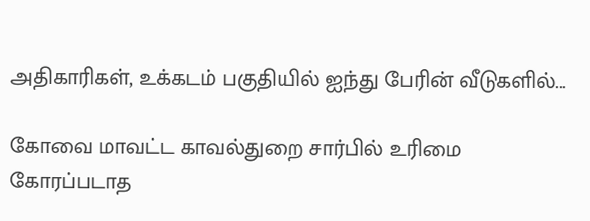அதிகாரிகள், உக்கடம் பகுதியில் ஐந்து பேரின் வீடுகளில்...

கோவை மாவட்ட காவல்துறை சார்பில் உரிமை கோரப்படாத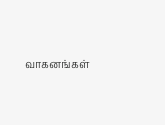வாகனங்கள்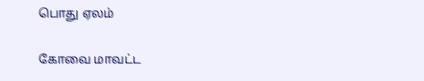பொது ஏலம்

கோவை மாவட்ட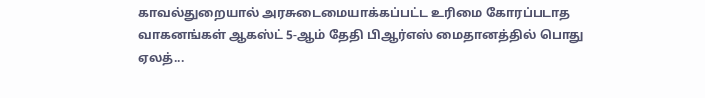காவல்துறையால் அரசுடைமையாக்கப்பட்ட உரிமை கோரப்படாத வாகனங்கள் ஆகஸ்ட் 5-ஆம் தேதி பிஆர்எஸ் மைதானத்தில் பொது ஏலத்...